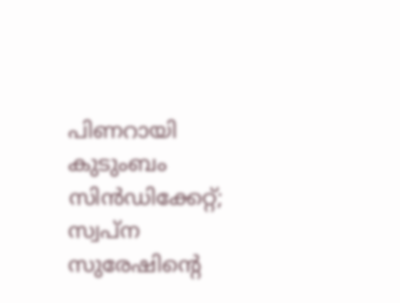പിണറായി കുടുംബം സിന്‍ഡിക്കേറ്റ്; സ്വപ്‌ന സുരേഷിന്റെ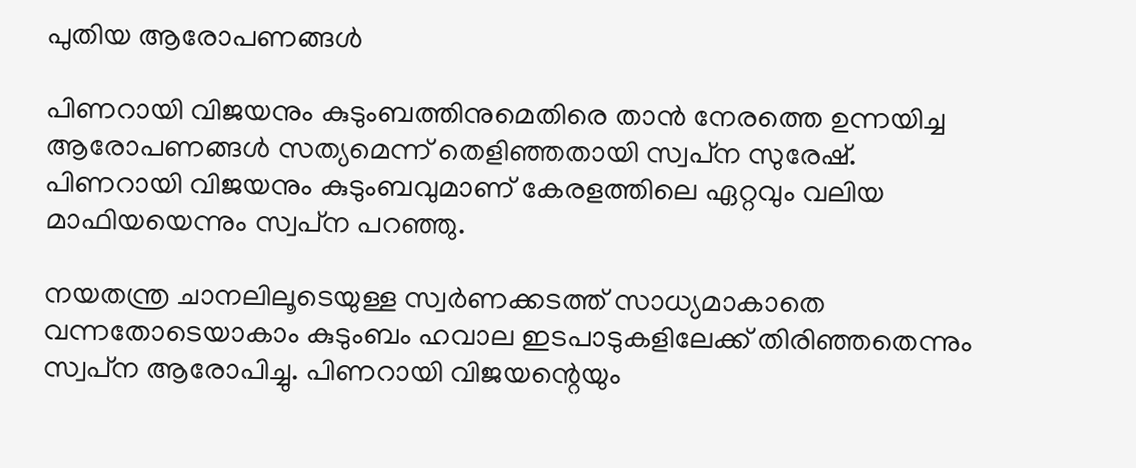പുതിയ ആരോപണങ്ങൾ

പിണറായി വിജയനും കുടുംബത്തിനുമെതിരെ താൻ നേരത്തെ ഉന്നയിച്ച ആരോപണങ്ങൾ സത്യമെന്ന് തെളിഞ്ഞതായി സ്വപ്‌ന സുരേഷ്. പിണറായി വിജയനും കുടുംബവുമാണ് കേരളത്തിലെ ഏറ്റവും വലിയ മാഫിയയെന്നും സ്വപ്‌ന പറഞ്ഞു.

നയതന്ത്ര ചാനലിലൂടെയുള്ള സ്വർണക്കടത്ത് സാധ്യമാകാതെ വന്നതോടെയാകാം കുടുംബം ഹവാല ഇടപാടുകളിലേക്ക് തിരിഞ്ഞതെന്നും സ്വപ്‌ന ആരോപിച്ചു. പിണറായി വിജയന്റെയും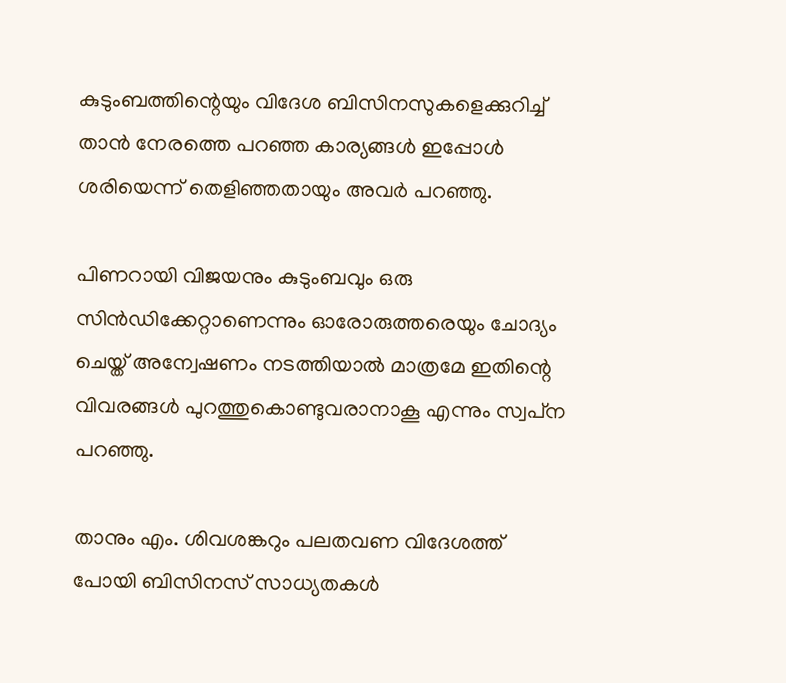കുടുംബത്തിന്റെയും വിദേശ ബിസിനസുകളെക്കുറിച്ച് താൻ നേരത്തെ പറഞ്ഞ കാര്യങ്ങൾ ഇപ്പോൾ ശരിയെന്ന് തെളിഞ്ഞതായും അവർ പറഞ്ഞു.

പിണറായി വിജയനും കുടുംബവും ഒരു സിന്‍ഡിക്കേറ്റാണെന്നും ഓരോരുത്തരെയും ചോദ്യം ചെയ്ത് അന്വേഷണം നടത്തിയാൽ മാത്രമേ ഇതിന്റെ വിവരങ്ങൾ പുറത്തുകൊണ്ടുവരാനാകൂ എന്നും സ്വപ്‌ന പറഞ്ഞു.

താനും എം. ശിവശങ്കറും പലതവണ വിദേശത്ത് പോയി ബിസിനസ് സാധ്യതകൾ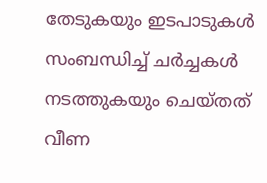തേടുകയും ഇടപാടുകൾ സംബന്ധിച്ച് ചർച്ചകൾ നടത്തുകയും ചെയ്തത് വീണ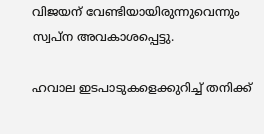വിജയന് വേണ്ടിയായിരുന്നുവെന്നും സ്വപ്‌ന അവകാശപ്പെട്ടു.

ഹവാല ഇടപാടുകളെക്കുറിച്ച് തനിക്ക്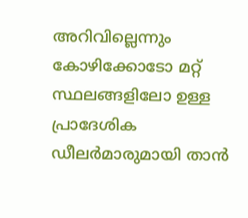അറിവില്ലെന്നും കോഴിക്കോടോ മറ്റ് സ്ഥലങ്ങളിലോ ഉള്ള പ്രാദേശിക ഡീലർമാരുമായി താൻ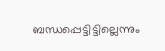ബന്ധപ്പെട്ടിട്ടില്ലെന്നും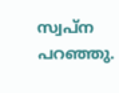സ്വപ്‌ന പറഞ്ഞു.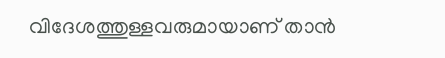വിദേശത്തുള്ളവരുമായാണ് താൻ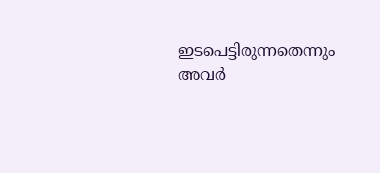ഇടപെട്ടിരുന്നതെന്നും അവർ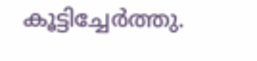കൂട്ടിച്ചേർത്തു.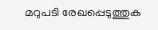മറുപടി രേഖപ്പെടുത്തുക